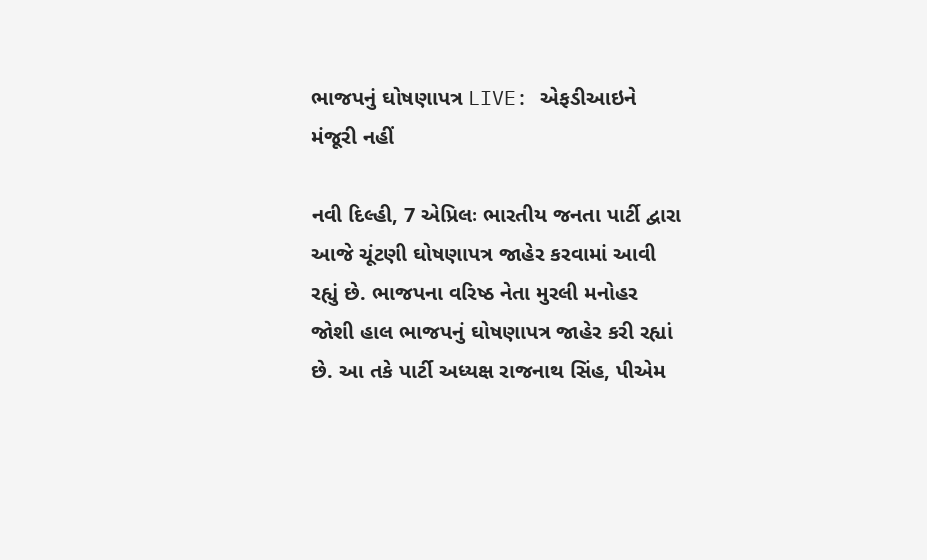ભાજપનું ઘોષણાપત્ર LIVE: એફડીઆઇને મંજૂરી નહીં

નવી દિલ્હી, 7 એપ્રિલઃ ભારતીય જનતા પાર્ટી દ્વારા આજે ચૂંટણી ઘોષણાપત્ર જાહેર કરવામાં આવી રહ્યું છે. ભાજપના વરિષ્ઠ નેતા મુરલી મનોહર જોશી હાલ ભાજપનું ઘોષણાપત્ર જાહેર કરી રહ્યાં છે. આ તકે પાર્ટી અધ્યક્ષ રાજનાથ સિંહ, પીએમ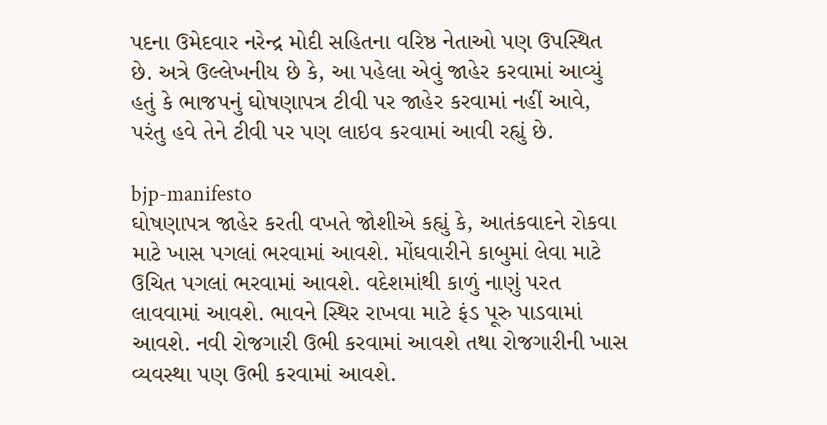પદના ઉમેદવાર નરેન્દ્ર મોદી સહિતના વરિષ્ઠ નેતાઓ પણ ઉપસ્થિત છે. અત્રે ઉલ્લેખનીય છે કે, આ પહેલા એવું જાહેર કરવામાં આવ્યું હતું કે ભાજપનું ઘોષણાપત્ર ટીવી પર જાહેર કરવામાં નહીં આવે, પરંતુ હવે તેને ટીવી પર પણ લાઇવ કરવામાં આવી રહ્યું છે.

bjp-manifesto
ઘોષણાપત્ર જાહેર કરતી વખતે જોશીએ કહ્યું કે, આતંકવાદને રોકવા માટે ખાસ પગલાં ભરવામાં આવશે. મોંઘવારીને કાબુમાં લેવા માટે ઉચિત પગલાં ભરવામાં આવશે. વદેશમાંથી કાળું નાણું પરત લાવવામાં આવશે. ભાવને સ્થિર રાખવા માટે ફંડ પૂરુ પાડવામાં આવશે. નવી રોજગારી ઉભી કરવામાં આવશે તથા રોજગારીની ખાસ વ્યવસ્થા પણ ઉભી કરવામાં આવશે.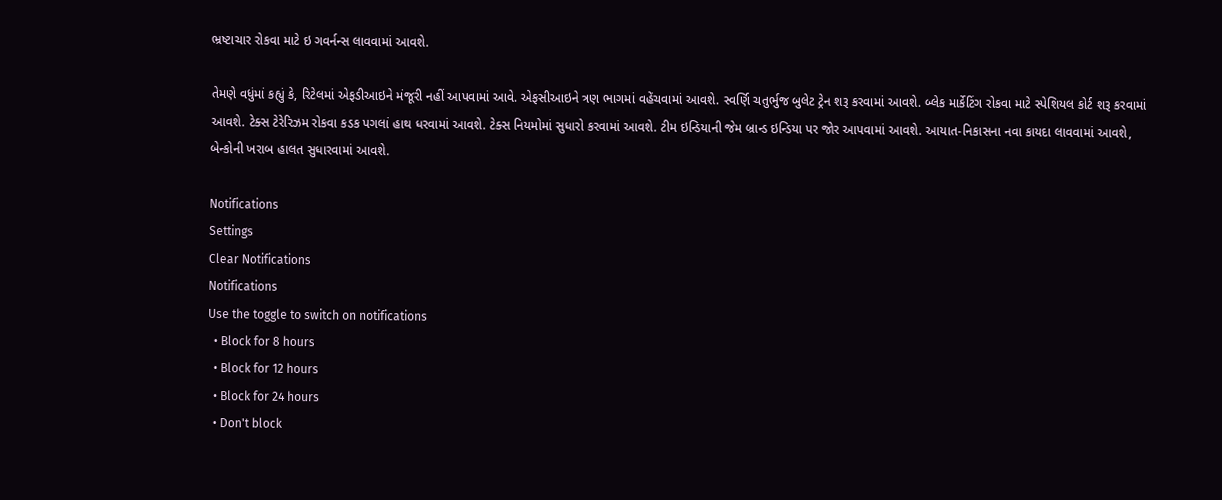ભ્રષ્ટાચાર રોકવા માટે ઇ ગવર્નન્સ લાવવામાં આવશે.

તેમણે વધુંમાં કહ્યું કે, રિટેલમાં એફડીઆઇને મંજૂરી નહીં આપવામાં આવે. એફસીઆઇને ત્રણ ભાગમાં વહેંચવામાં આવશે. સ્વર્ણિ ચતુર્ભુજ બુલેટ ટ્રેન શરૂ કરવામાં આવશે. બ્લેક માર્કેટિંગ રોકવા માટે સ્પેશિયલ કોર્ટ શરૂ કરવામાં આવશે. ટેક્સ ટેરેરિઝમ રોકવા કડક પગલાં હાથ ધરવામાં આવશે. ટેક્સ નિયમોમાં સુધારો કરવામાં આવશે. ટીમ ઇન્ડિયાની જેમ બ્રાન્ડ ઇન્ડિયા પર જોર આપવામાં આવશે. આયાત-નિકાસના નવા કાયદા લાવવામાં આવશે, બેન્કોની ખરાબ હાલત સુધારવામાં આવશે.

Notifications
Settings
Clear Notifications
Notifications
Use the toggle to switch on notifications
  • Block for 8 hours
  • Block for 12 hours
  • Block for 24 hours
  • Don't block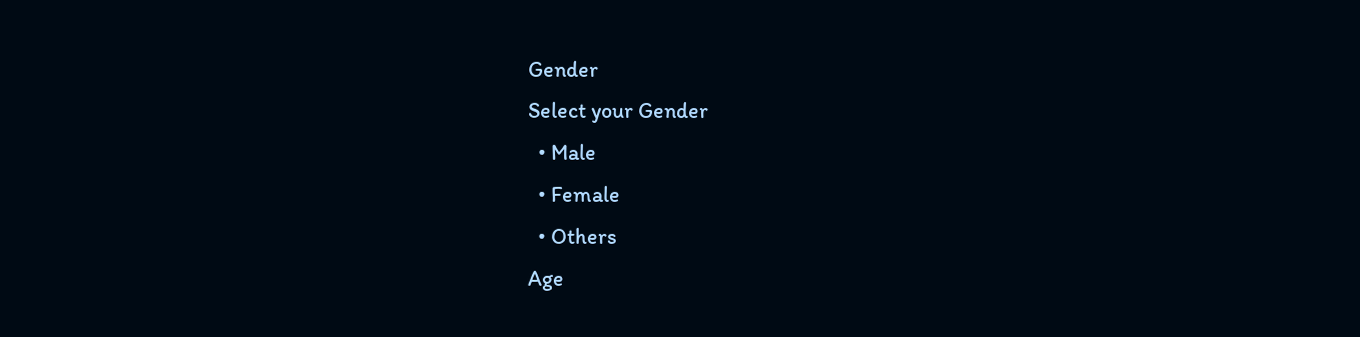Gender
Select your Gender
  • Male
  • Female
  • Others
Age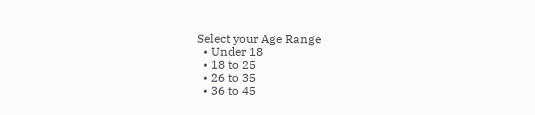Select your Age Range
  • Under 18
  • 18 to 25
  • 26 to 35
  • 36 to 45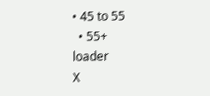• 45 to 55
  • 55+
loader
X